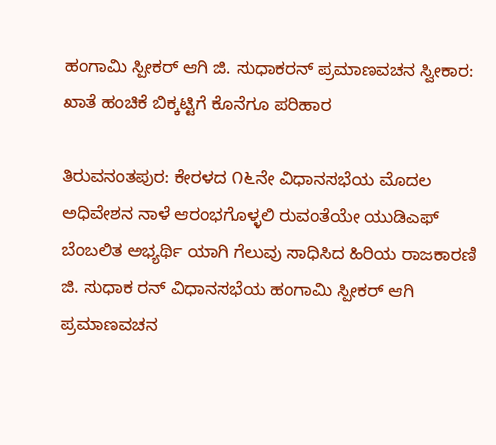ಹಂಗಾಮಿ ಸ್ಪೀಕರ್ ಆಗಿ ಜಿ. ಸುಧಾಕರನ್ ಪ್ರಮಾಣವಚನ ಸ್ವೀಕಾರ: ಖಾತೆ ಹಂಚಿಕೆ ಬಿಕ್ಕಟ್ಟಿಗೆ ಕೊನೆಗೂ ಪರಿಹಾರ

ತಿರುವನಂತಪುರ: ಕೇರಳದ ೧೬ನೇ ವಿಧಾನಸಭೆಯ ಮೊದಲ ಅಧಿವೇಶನ ನಾಳೆ ಆರಂಭಗೊಳ್ಳಲಿ ರುವಂತೆಯೇ ಯುಡಿಎಫ್ ಬೆಂಬಲಿತ ಅಭ್ಯರ್ಥಿ ಯಾಗಿ ಗೆಲುವು ಸಾಧಿಸಿದ ಹಿರಿಯ ರಾಜಕಾರಣಿ ಜಿ. ಸುಧಾಕ ರನ್ ವಿಧಾನಸಭೆಯ ಹಂಗಾಮಿ ಸ್ಪೀಕರ್ ಆಗಿ ಪ್ರಮಾಣವಚನ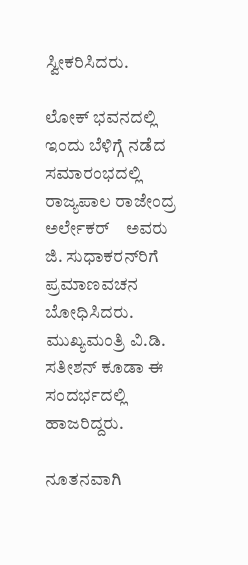ಸ್ವೀಕರಿಸಿದರು.

ಲೋಕ್ ಭವನದಲ್ಲಿ ಇಂದು ಬೆಳಿಗ್ಗೆ ನಡೆದ ಸಮಾರಂಭದಲ್ಲಿ ರಾಜ್ಯಪಾಲ ರಾಜೇಂದ್ರ ಅರ್ಲೇಕರ್    ಅವರು ಜಿ. ಸುಧಾಕರನ್‌ರಿಗೆ ಪ್ರಮಾಣವಚನ ಬೋಧಿಸಿದರು. ಮುಖ್ಯಮಂತ್ರಿ ವಿ.ಡಿ. ಸತೀಶನ್ ಕೂಡಾ ಈ ಸಂದರ್ಭದಲ್ಲಿ ಹಾಜರಿದ್ದರು.

ನೂತನವಾಗಿ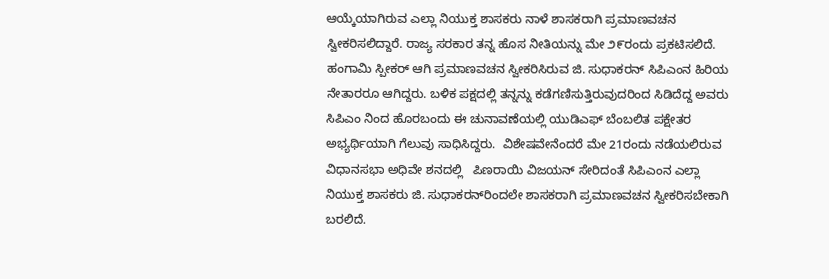ಆಯ್ಕೆಯಾಗಿರುವ ಎಲ್ಲಾ ನಿಯುಕ್ತ ಶಾಸಕರು ನಾಳೆ ಶಾಸಕರಾಗಿ ಪ್ರಮಾಣವಚನ ಸ್ವೀಕರಿಸಲಿದ್ದಾರೆ. ರಾಜ್ಯ ಸರಕಾರ ತನ್ನ ಹೊಸ ನೀತಿಯನ್ನು ಮೇ ೨೯ರಂದು ಪ್ರಕಟಿಸಲಿದೆ. ಹಂಗಾಮಿ ಸ್ಪೀಕರ್ ಆಗಿ ಪ್ರಮಾಣವಚನ ಸ್ವೀಕರಿಸಿರುವ ಜಿ. ಸುಧಾಕರನ್ ಸಿಪಿಎಂನ ಹಿರಿಯ ನೇತಾರರೂ ಆಗಿದ್ದರು. ಬಳಿಕ ಪಕ್ಷದಲ್ಲಿ ತನ್ನನ್ನು ಕಡೆಗಣಿಸುತ್ತಿರುವುದರಿಂದ ಸಿಡಿದೆದ್ದ ಅವರು ಸಿಪಿಎಂ ನಿಂದ ಹೊರಬಂದು ಈ ಚುನಾವಣೆಯಲ್ಲಿ ಯುಡಿಎಫ್ ಬೆಂಬಲಿತ ಪಕ್ಷೇತರ ಅಭ್ಯರ್ಥಿಯಾಗಿ ಗೆಲುವು ಸಾಧಿಸಿದ್ದರು.  ವಿಶೇಷವೇನೆಂದರೆ ಮೇ 21ರಂದು ನಡೆಯಲಿರುವ  ವಿಧಾನಸಭಾ ಅಧಿವೇ ಶನದಲ್ಲಿ   ಪಿಣರಾಯಿ ವಿಜಯನ್ ಸೇರಿದಂತೆ ಸಿಪಿಎಂನ ಎಲ್ಲಾ ನಿಯುಕ್ತ ಶಾಸಕರು ಜಿ. ಸುಧಾಕರನ್‌ರಿಂದಲೇ ಶಾಸಕರಾಗಿ ಪ್ರಮಾಣವಚನ ಸ್ವೀಕರಿಸಬೇಕಾಗಿ ಬರಲಿದೆ.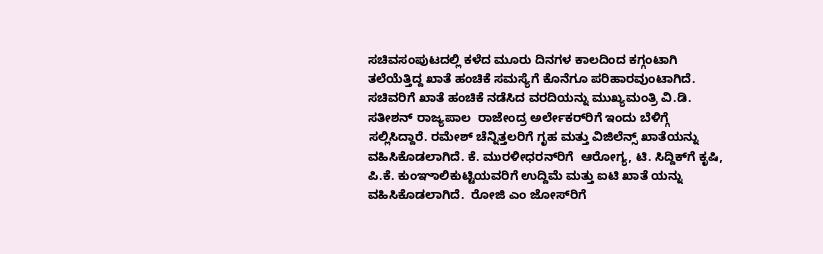ಸಚಿವಸಂಪುಟದಲ್ಲಿ ಕಳೆದ ಮೂರು ದಿನಗಳ ಕಾಲದಿಂದ ಕಗ್ಗಂಟಾಗಿ ತಲೆಯೆತ್ತಿದ್ದ ಖಾತೆ ಹಂಚಿಕೆ ಸಮಸ್ಯೆಗೆ ಕೊನೆಗೂ ಪರಿಹಾರವುಂಟಾಗಿದೆ.  ಸಚಿವರಿಗೆ ಖಾತೆ ಹಂಚಿಕೆ ನಡೆಸಿದ ವರದಿಯನ್ನು ಮುಖ್ಯಮಂತ್ರಿ ವಿ.ಡಿ. ಸತೀಶನ್ ರಾಜ್ಯಪಾಲ  ರಾಜೇಂದ್ರ ಅರ್ಲೇಕರ್‌ರಿಗೆ ಇಂದು ಬೆಳಿಗ್ಗೆ ಸಲ್ಲಿಸಿದ್ದಾರೆ. ರಮೇಶ್ ಚೆನ್ನಿತ್ತಲರಿಗೆ ಗೃಹ ಮತ್ತು ವಿಜಿಲೆನ್ಸ್ ಖಾತೆಯನ್ನು ವಹಿಸಿಕೊಡಲಾಗಿದೆ. ಕೆ. ಮುರಳೀಧರನ್‌ರಿಗೆ  ಆರೋಗ್ಯ, ಟಿ. ಸಿದ್ದಿಕ್‌ಗೆ ಕೃಷಿ,  ಪಿ.ಕೆ. ಕುಂಞಾಲಿಕುಟ್ಟಿಯವರಿಗೆ ಉದ್ದಿಮೆ ಮತ್ತು ಐಟಿ ಖಾತೆ ಯನ್ನು ವಹಿಸಿಕೊಡಲಾಗಿದೆ.  ರೋಜಿ ಎಂ ಜೋಸ್‌ರಿಗೆ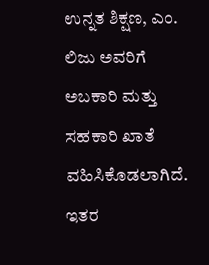ಉನ್ನತ ಶಿಕ್ಷಣ, ಎಂ. ಲಿಜು ಅವರಿಗೆ  ಅಬಕಾರಿ ಮತ್ತು ಸಹಕಾರಿ ಖಾತೆ ವಹಿಸಿಕೊಡಲಾಗಿದೆ. ಇತರ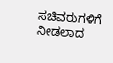ಸಚಿವರುಗಳಿಗೆ ನೀಡಲಾದ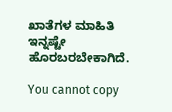ಖಾತೆಗಳ ಮಾಹಿತಿ ಇನ್ನಷ್ಟೇ ಹೊರಬರಬೇಕಾಗಿದೆ.

You cannot copy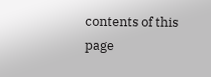contents of this page